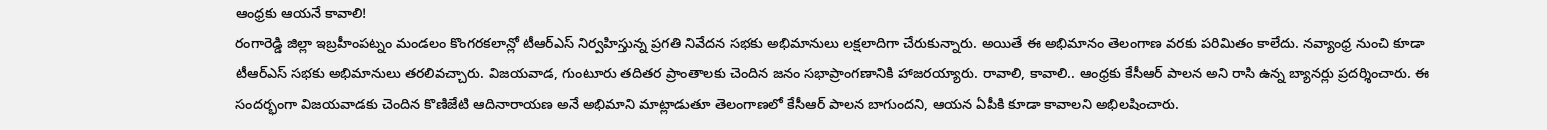ఆంధ్రకు ఆయనే కావాలి!
రంగారెడ్డి జిల్లా ఇబ్రహీంపట్నం మండలం కొంగరకలాన్లో టీఆర్ఎస్ నిర్వహిస్తున్న ప్రగతి నివేదన సభకు అభిమానులు లక్షలాదిగా చేరుకున్నారు. అయితే ఈ అభిమానం తెలంగాణ వరకు పరిమితం కాలేదు. నవ్యాంధ్ర నుంచి కూడా టీఆర్ఎస్ సభకు అభిమానులు తరలివచ్చారు. విజయవాడ, గుంటూరు తదితర ప్రాంతాలకు చెందిన జనం సభాప్రాంగణానికి హాజరయ్యారు. రావాలి, కావాలి.. ఆంధ్రకు కేసీఆర్ పాలన అని రాసి ఉన్న బ్యానర్లు ప్రదర్శించారు. ఈ సందర్భంగా విజయవాడకు చెందిన కొణిజేటి ఆదినారాయణ అనే అభిమాని మాట్లాడుతూ తెలంగాణలో కేసీఆర్ పాలన బాగుందని, ఆయన ఏపీకి కూడా కావాలని అభిలషించారు.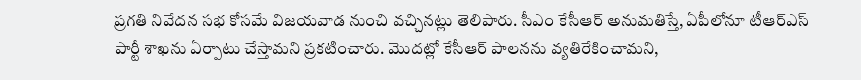ప్రగతి నివేదన సభ కోసమే విజయవాడ నుంచి వచ్చినట్లు తెలిపారు. సీఎం కేసీఆర్ అనుమతిస్తే, ఏపీలోనూ టీఆర్ఎస్ పార్టీ శాఖను ఏర్పాటు చేస్తామని ప్రకటించారు. మొదట్లో కేసీఆర్ పాలనను వ్యతిరేకించామని,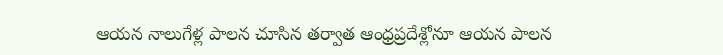ఆయన నాలుగేళ్ల పాలన చూసిన తర్వాత ఆంధ్రప్రదేశ్లోనూ ఆయన పాలన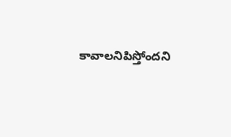కావాలనిపిస్తోందని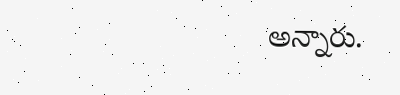అన్నారు.